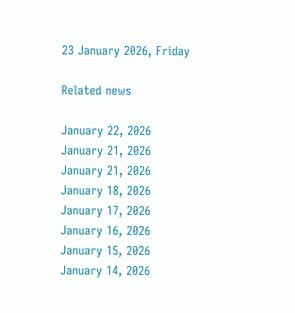23 January 2026, Friday

Related news

January 22, 2026
January 21, 2026
January 21, 2026
January 18, 2026
January 17, 2026
January 16, 2026
January 15, 2026
January 14, 2026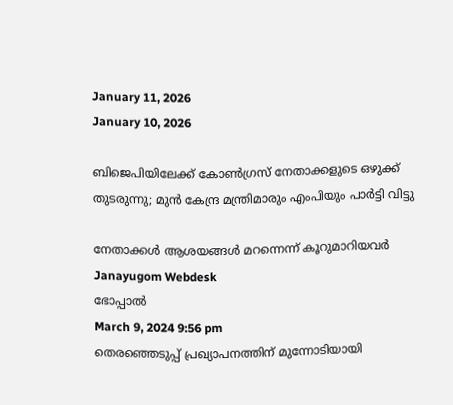January 11, 2026
January 10, 2026

ബിജെപിയിലേക്ക് കോണ്‍ഗ്രസ് നേതാക്കളുടെ ഒഴുക്ക് തുടരുന്നു; മുന്‍ കേന്ദ്ര മന്ത്രിമാരും എംപിയും പാര്‍ട്ടി വിട്ടു

നേതാക്കള്‍ ആശയങ്ങള്‍ മറന്നെന്ന് കൂറുമാറിയവര്‍
Janayugom Webdesk
ഭോപ്പാല്‍
March 9, 2024 9:56 pm
തെരഞ്ഞെടുപ്പ് പ്രഖ്യാപനത്തിന് മുന്നോടിയായി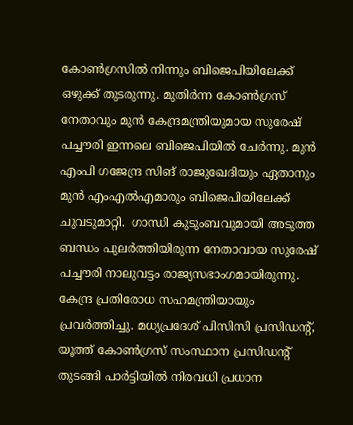കോണ്‍ഗ്രസില്‍ നിന്നും ബിജെപിയിലേക്ക് ഒഴുക്ക് തുടരുന്നു. മുതിര്‍ന്ന കോണ്‍ഗ്രസ് നേതാവും മുന്‍ കേന്ദ്രമന്ത്രിയുമായ സുരേഷ് പച്ചൗരി ഇന്നലെ ബിജെപിയില്‍ ചേര്‍ന്നു. മുന്‍ എംപി ഗജേന്ദ്ര സിങ് രാജുഖേദിയും ഏതാനും മുന്‍ എംഎല്‍എമാരും ബിജെപിയിലേക്ക് ചുവടുമാറ്റി.  ഗാന്ധി കുടുംബവുമായി അടുത്ത ബന്ധം പുലര്‍ത്തിയിരുന്ന നേതാവായ സുരേഷ് പച്ചൗരി നാലുവട്ടം രാജ്യസഭാംഗമായിരുന്നു. കേന്ദ്ര പ്രതിരോധ സഹമന്ത്രിയായും പ്രവര്‍ത്തിച്ചു. മധ്യപ്രദേശ് പിസിസി പ്രസിഡന്റ്, യൂത്ത് കോണ്‍ഗ്രസ് സംസ്ഥാന പ്രസിഡന്റ് തുടങ്ങി പാര്‍ട്ടിയില്‍ നിരവധി പ്രധാന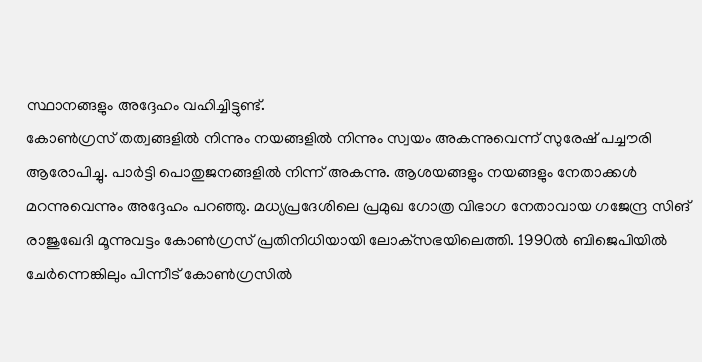സ്ഥാനങ്ങളും അദ്ദേഹം വഹിച്ചിട്ടുണ്ട്.
കോണ്‍ഗ്രസ് തത്വങ്ങളില്‍ നിന്നും നയങ്ങളില്‍ നിന്നും സ്വയം അകന്നുവെന്ന് സുരേഷ് പച്ചൗരി ആരോപിച്ചു. പാർട്ടി പൊതുജനങ്ങളില്‍ നിന്ന് അകന്നു. ആശയങ്ങളും നയങ്ങളും നേതാക്കള്‍ മറന്നുവെന്നും അദ്ദേഹം പറഞ്ഞു. മധ്യപ്രദേശിലെ പ്രമുഖ ഗോത്ര വിഭാഗ നേതാവായ ഗജേന്ദ്ര സിങ് രാജുഖേദി മൂന്നുവട്ടം കോണ്‍ഗ്രസ് പ്രതിനിധിയായി ലോക്‌സഭയിലെത്തി. 1990ല്‍ ബിജെപിയില്‍ ചേര്‍ന്നെങ്കിലും പിന്നീട് കോണ്‍ഗ്രസില്‍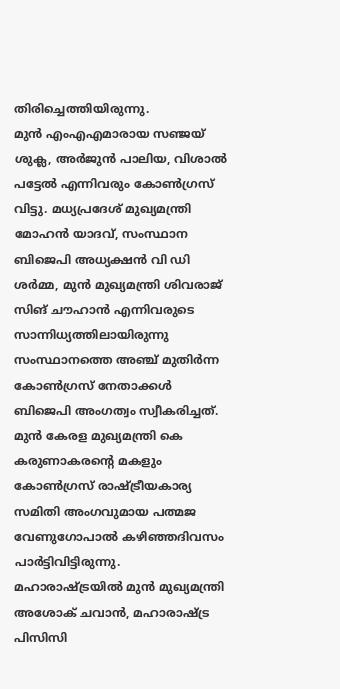തിരിച്ചെത്തിയിരുന്നു.
മുൻ എംഎഎമാരായ സഞ്ജയ് ശുക്ല, അർജുൻ പാലിയ, വിശാല്‍ പട്ടേല്‍ എന്നിവരും കോണ്‍ഗ്രസ് വിട്ടു. മധ്യപ്രദേശ് മുഖ്യമന്ത്രി മോഹൻ യാദവ്, സംസ്ഥാന ബിജെപി അധ്യക്ഷൻ വി ഡി ശർമ്മ, മുൻ മുഖ്യമന്ത്രി ശിവരാജ് സിങ് ചൗഹാൻ എന്നിവരുടെ സാന്നിധ്യത്തിലായിരുന്നു സംസ്ഥാനത്തെ അഞ്ച് മുതിർന്ന കോണ്‍ഗ്രസ് നേതാക്കള്‍ ബിജെപി അംഗത്വം സ്വീകരിച്ചത്.
മുന്‍ കേരള മുഖ്യമന്ത്രി കെ കരുണാകരന്റെ മകളും കോണ്‍ഗ്രസ് രാഷ്ട്രീയകാര്യ സമിതി അംഗവുമായ പത്മജ വേണുഗോപാല്‍ കഴിഞ്ഞദിവസം പാര്‍ട്ടിവിട്ടിരുന്നു. മഹാരാഷ്ട്രയില്‍ മുന്‍ മുഖ്യമന്ത്രി അശോക് ചവാന്‍, മഹാരാഷ്ട്ര പിസിസി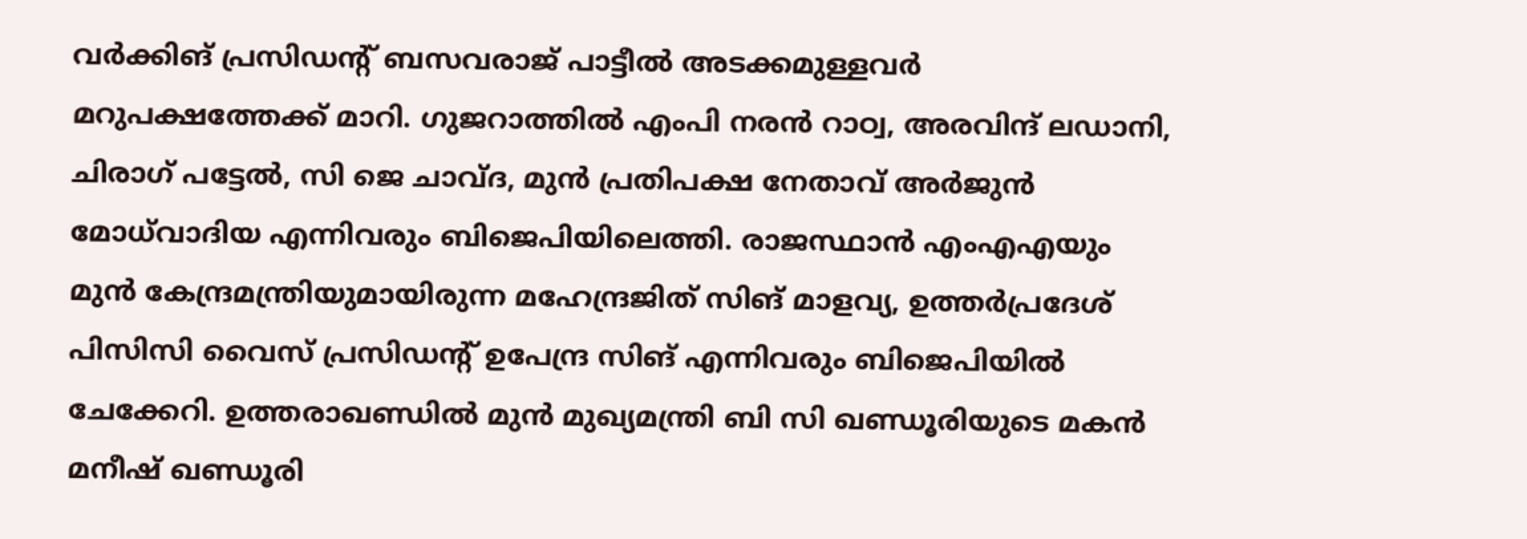വർക്കിങ് പ്രസിഡന്റ് ബസവരാജ് പാട്ടീല്‍ അടക്കമുള്ളവര്‍ മറുപക്ഷത്തേക്ക് മാറി. ഗുജറാത്തില്‍ എംപി നരൻ റാഠ്വ, അരവിന്ദ് ലഡാനി, ചിരാഗ് പട്ടേല്‍, സി ജെ ചാവ്ദ, മുൻ പ്രതിപക്ഷ നേതാവ് അർജുൻ മോധ്‌വാദിയ എന്നിവരും ബിജെപിയിലെത്തി. രാജസ്ഥാൻ എംഎഎയും മുൻ കേന്ദ്രമന്ത്രിയുമായിരുന്ന മഹേന്ദ്രജിത് സിങ് മാളവ്യ, ഉത്തർപ്രദേശ് പിസിസി വൈസ് പ്രസിഡന്റ് ഉപേന്ദ്ര സിങ് എന്നിവരും ബിജെപിയില്‍ ചേക്കേറി. ഉത്തരാഖണ്ഡില്‍ മുന്‍ മുഖ്യമന്ത്രി ബി സി ഖണ്ഡൂരിയുടെ മകന്‍ മനീഷ് ഖണ്ഡൂരി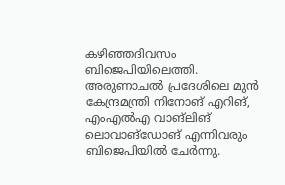കഴിഞ്ഞദിവസം ബിജെപിയിലെത്തി.
അരുണാചല്‍ പ്രദേശിലെ മുൻ കേന്ദ്രമന്ത്രി നിനോങ് എറിങ്, എംഎല്‍എ വാങ്‌ലിങ് ലൊവാങ്ഡോങ് എന്നിവരും ബിജെപിയില്‍ ചേര്‍ന്നു.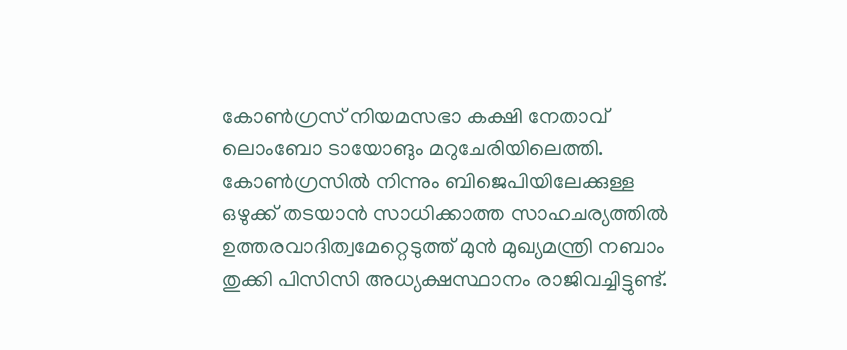കോണ്‍ഗ്രസ് നിയമസഭാ കക്ഷി നേതാവ് ലൊംബോ ടായോങും മറുചേരിയിലെത്തി. കോണ്‍ഗ്രസില്‍ നിന്നും ബിജെപിയിലേക്കുള്ള ഒഴുക്ക് തടയാന്‍ സാധിക്കാത്ത സാഹചര്യത്തില്‍ ഉത്തരവാദിത്വമേറ്റെടുത്ത് മുന്‍ മുഖ്യമന്ത്രി നബാം തുക്കി പിസിസി അധ്യക്ഷസ്ഥാനം രാജിവച്ചിട്ടുണ്ട്.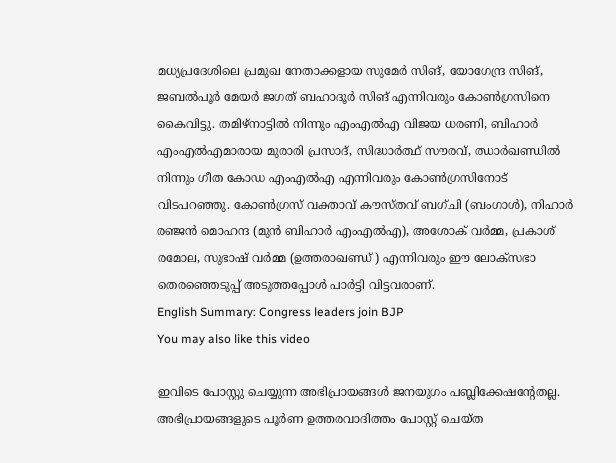മധ്യപ്രദേശിലെ പ്രമുഖ നേതാക്കളായ സുമേർ സിങ്, യോഗേന്ദ്ര സിങ്, ജബല്‍പൂർ മേയർ ജഗത് ബഹാദൂർ സിങ് എന്നിവരും കോണ്‍ഗ്രസിനെ കൈവിട്ടു. തമിഴ്നാട്ടില്‍ നിന്നും എംഎല്‍എ വിജയ ധരണി, ബിഹാർ എംഎല്‍എമാരായ മുരാരി പ്രസാദ്, സിദ്ധാർത്ഥ് സൗരവ്, ഝാർഖണ്ഡില്‍ നിന്നും ഗീത കോഡ എംഎല്‍എ എന്നിവരും കോണ്‍ഗ്രസിനോട് വിടപറഞ്ഞു. കോണ്‍ഗ്രസ് വക്താവ് കൗസ്തവ് ബഗ്ചി (ബംഗാള്‍), നിഹാർ രഞ്ജൻ മൊഹന്ദ (മുൻ ബിഹാർ എംഎല്‍എ), അശോക് വർമ്മ, പ്രകാശ് രമോല, സുഭാഷ് വർമ്മ (ഉത്തരാഖണ്ഡ് ) എന്നിവരും ഈ ലോക്‌സഭാ തെരഞ്ഞെടുപ്പ് അടുത്തപ്പോള്‍ പാർട്ടി വിട്ടവരാണ്.
English Summary: Congress leaders join BJP
You may also like this video

ഇവിടെ പോസ്റ്റു ചെയ്യുന്ന അഭിപ്രായങ്ങള്‍ ജനയുഗം പബ്ലിക്കേഷന്റേതല്ല. അഭിപ്രായങ്ങളുടെ പൂര്‍ണ ഉത്തരവാദിത്തം പോസ്റ്റ് ചെയ്ത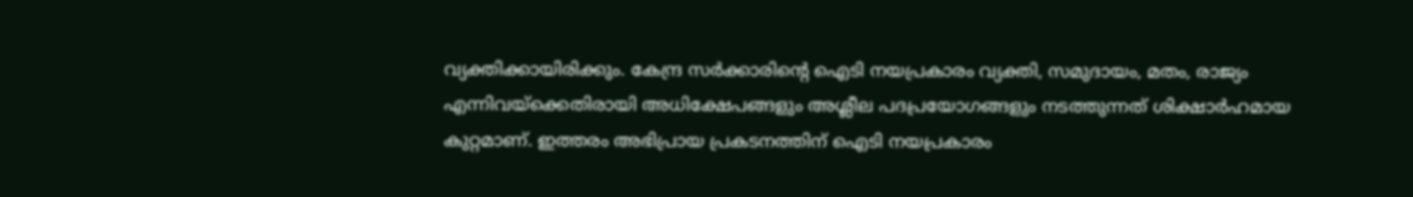വ്യക്തിക്കായിരിക്കും. കേന്ദ്ര സര്‍ക്കാരിന്റെ ഐടി നയപ്രകാരം വ്യക്തി, സമുദായം, മതം, രാജ്യം എന്നിവയ്‌ക്കെതിരായി അധിക്ഷേപങ്ങളും അശ്ലീല പദപ്രയോഗങ്ങളും നടത്തുന്നത് ശിക്ഷാര്‍ഹമായ കുറ്റമാണ്. ഇത്തരം അഭിപ്രായ പ്രകടനത്തിന് ഐടി നയപ്രകാരം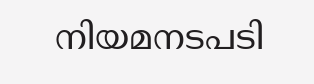നിയമനടപടി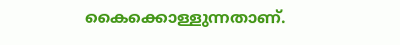കൈക്കൊള്ളുന്നതാണ്.